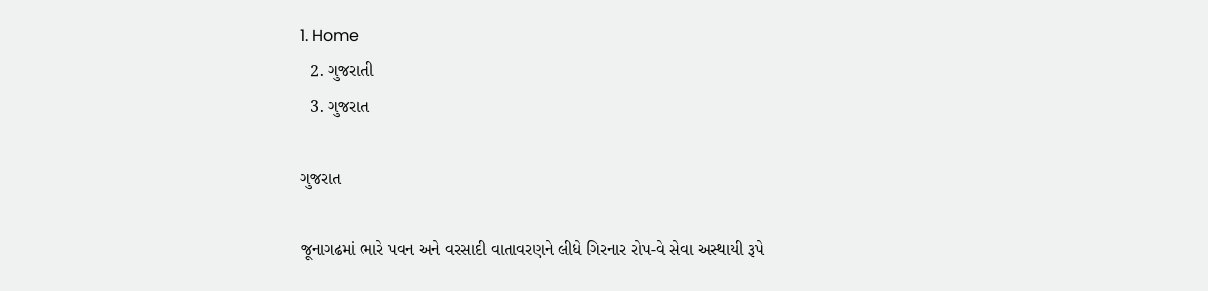1. Home
  2. ગુજરાતી
  3. ગુજરાત

ગુજરાત

જૂનાગઢમાં ભારે પવન અને વરસાદી વાતાવરણને લીધે ગિરનાર રોપ-વે સેવા અસ્થાયી રૂપે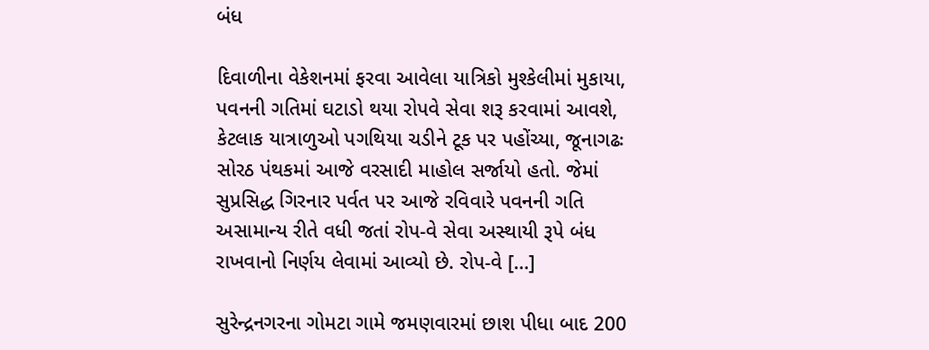બંધ

દિવાળીના વેકેશનમાં ફરવા આવેલા યાત્રિકો મુશ્કેલીમાં મુકાયા, પવનની ગતિમાં ઘટાડો થયા રોપવે સેવા શરૂ કરવામાં આવશે, કેટલાક યાત્રાળુઓ પગથિયા ચડીને ટૂક પર પહોંચ્યા, જૂનાગઢઃ સોરઠ પંથકમાં આજે વરસાદી માહોલ સર્જાયો હતો. જેમાં સુપ્રસિદ્ધ ગિરનાર પર્વત પર આજે રવિવારે પવનની ગતિ અસામાન્ય રીતે વધી જતાં રોપ-વે સેવા અસ્થાયી રૂપે બંધ રાખવાનો નિર્ણય લેવામાં આવ્યો છે. રોપ-વે […]

સુરેન્દ્રનગરના ગોમટા ગામે જમણવારમાં છાશ પીધા બાદ 200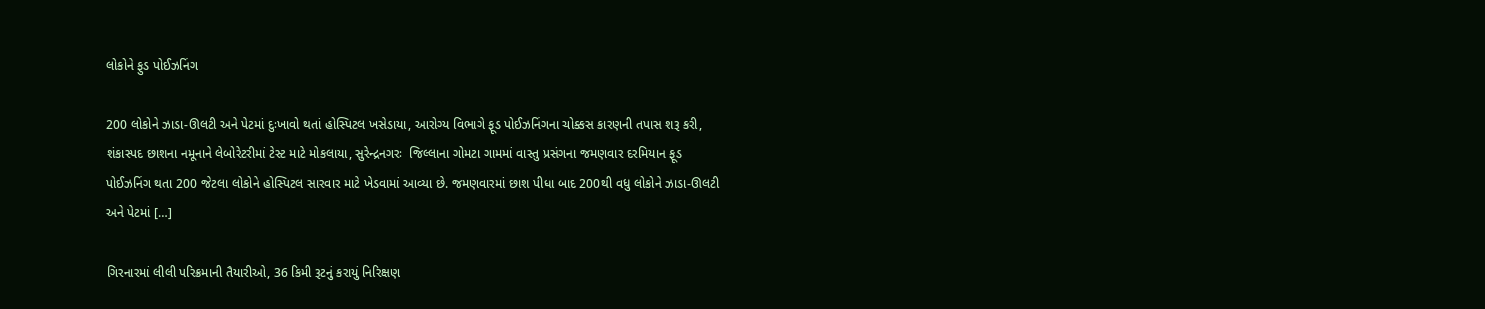લોકોને ફુડ પોઈઝનિંગ

200 લોકોને ઝાડા-ઊલટી અને પેટમાં દુઃખાવો થતાં હોસ્પિટલ ખસેડાયા, આરોગ્ય વિભાગે ફૂડ પોઈઝનિંગના ચોક્કસ કારણની તપાસ શરૂ કરી, શંકાસ્પદ છાશના નમૂનાને લેબોરેટરીમાં ટેસ્ટ માટે મોકલાયા, સુરેન્દ્રનગરઃ  જિલ્લાના ગોમટા ગામમાં વાસ્તુ પ્રસંગના જમણવાર દરમિયાન ફૂડ પોઈઝનિંગ થતા 200 જેટલા લોકોને હોસ્પિટલ સારવાર માટે ખેડવામાં આવ્યા છે. જમણવારમાં છાશ પીધા બાદ 200થી વધુ લોકોને ઝાડા-ઊલટી અને પેટમાં […]

ગિરનારમાં લીલી પરિક્રમાની તૈયારીઓ, 36 કિમી રૂટનું કરાયું નિરિક્ષણ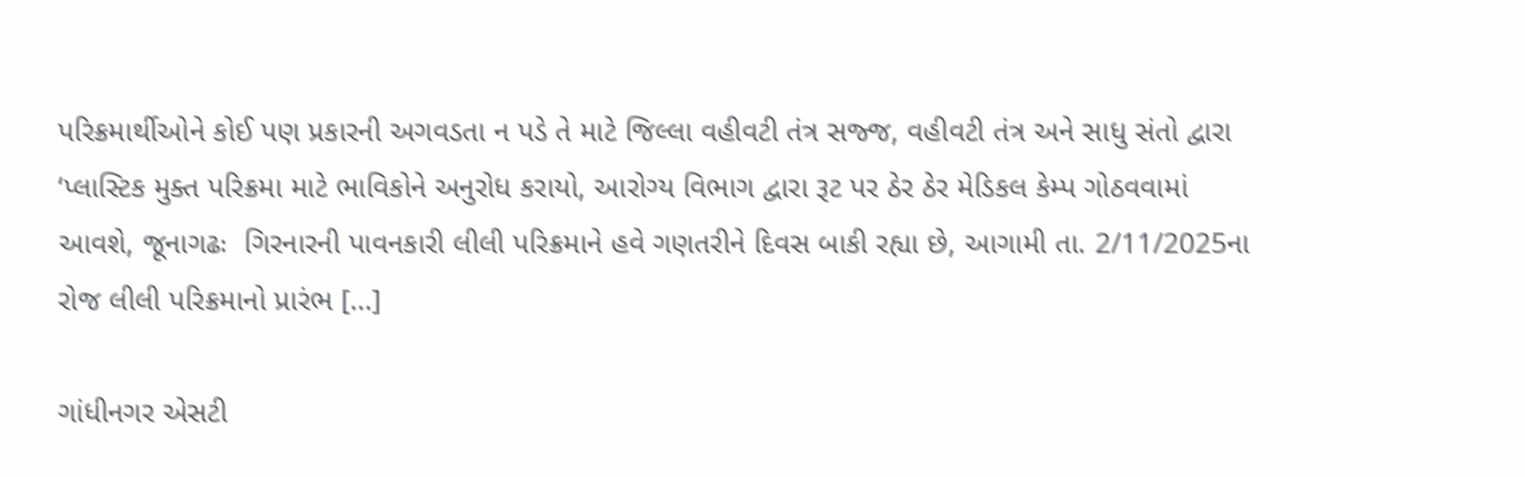પરિક્રમાર્થીઓને કોઈ પણ પ્રકારની અગવડતા ન પડે તે માટે જિલ્લા વહીવટી તંત્ર સજ્જ, વહીવટી તંત્ર અને સાધુ સંતો દ્વારા ‘પ્લાસ્ટિક મુક્ત પરિક્રમા માટે ભાવિકોને અનુરોધ કરાયો, આરોગ્ય વિભાગ દ્વારા રૂટ પર ઠેર ઠેર મેડિકલ કેમ્પ ગોઠવવામાં આવશે, જૂનાગઢઃ  ગિરનારની પાવનકારી લીલી પરિક્રમાને હવે ગણતરીને દિવસ બાકી રહ્યા છે, આગામી તા. 2/11/2025ના રોજ લીલી પરિક્રમાનો પ્રારંભ […]

ગાંધીનગર એસટી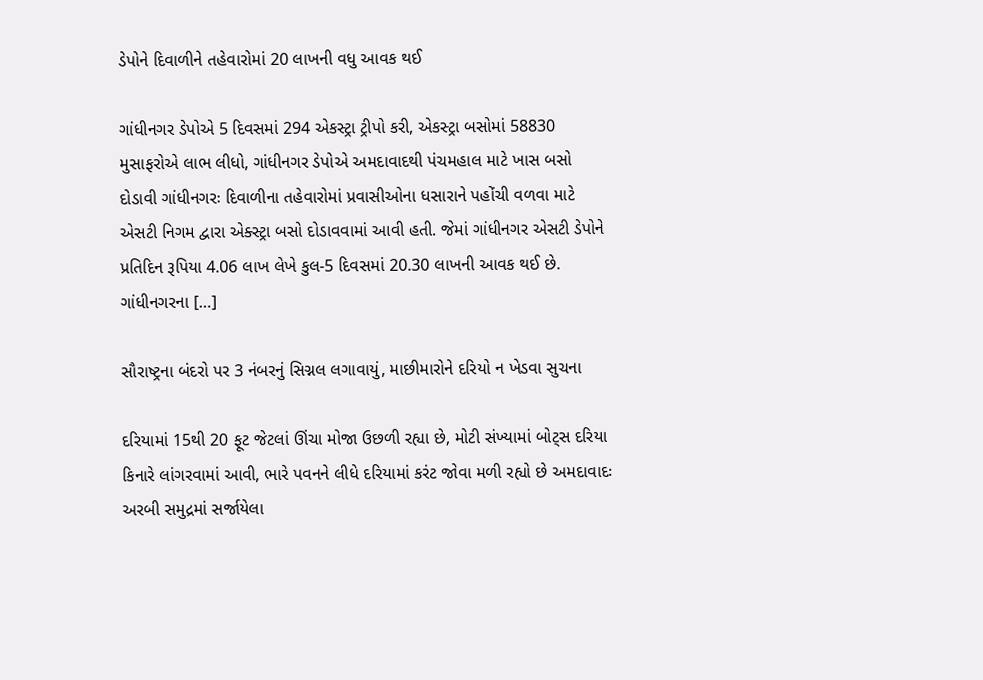ડેપોને દિવાળીને તહેવારોમાં 20 લાખની વધુ આવક થઈ

ગાંધીનગર ડેપોએ 5 દિવસમાં 294 એકસ્ટ્રા ટ્રીપો કરી, એકસ્ટ્રા બસોમાં 58830 મુસાફરોએ લાભ લીધો, ગાંધીનગર ડેપોએ અમદાવાદથી પંચમહાલ માટે ખાસ બસો દોડાવી ગાંધીનગરઃ દિવાળીના તહેવારોમાં પ્રવાસીઓના ધસારાને પહોંચી વળવા માટે એસટી નિગમ દ્વારા એક્સ્ટ્રા બસો દોડાવવામાં આવી હતી. જેમાં ગાંધીનગર એસટી ડેપોને પ્રતિદિન રૂપિયા 4.06 લાખ લેખે કુલ-5 દિવસમાં 20.30 લાખની આવક થઈ છે. ગાંધીનગરના […]

સૌરાષ્ટ્રના બંદરો પર 3 નંબરનું સિગ્નલ લગાવાયું, માછીમારોને દરિયો ન ખેડવા સુચના

દરિયામાં 15થી 20 ફૂટ જેટલાં ઊંચા મોજા ઉછળી રહ્યા છે, મોટી સંખ્યામાં બોટ્સ દરિયા કિનારે લાંગરવામાં આવી, ભારે પવનને લીધે દરિયામાં કરંટ જોવા મળી રહ્યો છે અમદાવાદઃ અરબી સમુદ્રમાં સર્જાયેલા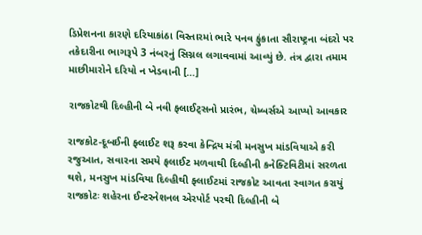ડિપ્રેશનના કારણે દરિયાકાંઠા વિસ્તારમાં ભારે પનવ ફુંકાતા સૌરાષ્ટ્રના બંદરો પર તકેદારીના ભાગરૂપે 3 નંબરનું સિગ્નલ લગાવવામાં આવ્યું છે. તંત્ર દ્વારા તમામ માછીમારોને દરિયો ન ખેડવાની […]

રાજકોટથી દિલ્હીની બે નવી ફ્લાઈટ્સનો પ્રારંભ, ચેમ્બર્સએ આપ્યો આવકાર

રાજકોટ-દૂબઈની ફ્લાઈટ શરૂ કરવા કેન્દ્રિય મંત્રી મનસુખ માંડવિયાએ કરી રજુઆત, સવારના સમયે ફલાઈટ મળવાથી દિલ્હીની કનેક્ટિવિટીમાં સરળતા થશે, મનસુખ માંડવિયા દિલ્હીથી ફ્લાઈટમાં રાજકોટ આવતા સ્વાગત કરાયું રાજકોટઃ શહેરના ઈન્ટરનેશનલ એરપોર્ટ પરથી દિલ્હીની બે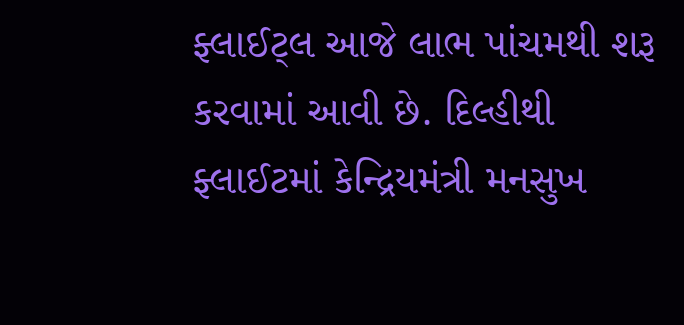ફ્લાઈટ્લ આજે લાભ પાંચમથી શરૂ કરવામાં આવી છે. દિલ્હીથી ફ્લાઈટમાં કેન્દ્રિયમંત્રી મનસુખ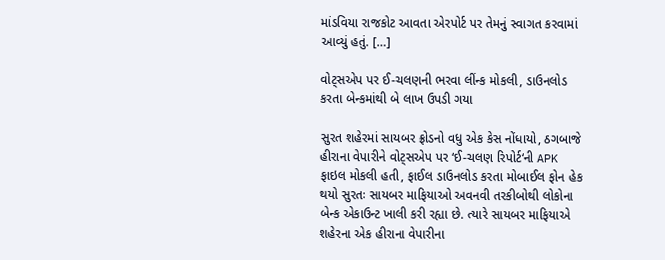માંડવિયા રાજકોટ આવતા એરપોર્ટ પર તેમનું સ્વાગત કરવામાં આવ્યું હતું. […]

વોટ્સએપ પર ઈ-ચલણની ભરવા લીંન્ક મોકલી, ડાઉનલોડ કરતા બેન્કમાંથી બે લાખ ઉપડી ગયા

સુરત શહેરમાં સાયબર ફ્રોડનો વધુ એક કેસ નોંધાયો, ઠગબાજે હીરાના વેપારીને વોટ્સએપ પર ‘ઈ-ચલણ રિપોર્ટ‘ની APK ફાઇલ મોકલી હતી, ફાઈલ ડાઉનલોડ કરતા મોબાઈલ ફોન હેક થયો સુરતઃ સાયબર માફિયાઓ અવનવી તરકીબોથી લોકોના બેન્ક એકાઉન્ટ ખાલી કરી રહ્યા છે. ત્યારે સાયબર માફિયાએ શહેરના એક હીરાના વેપારીના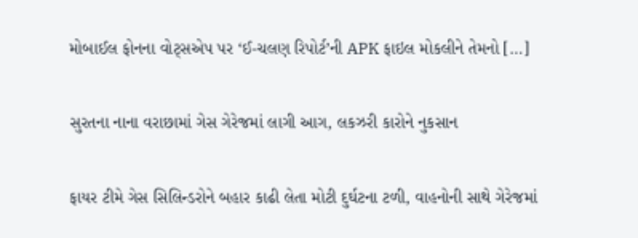મોબાઈલ ફોનના વોટ્સએપ પર ‘ઈ-ચલણ રિપોર્ટ’ની APK ફાઇલ મોકલીને તેમનો […]

સુરતના નાના વરાછામાં ગેસ ગેરેજમાં લાગી આગ, લકઝરી કારોને નુકસાન

ફાયર ટીમે ગેસ સિલિન્ડરોને બહાર કાઢી લેતા મોટી દુર્ઘટના ટળી, વાહનોની સાથે ગેરેજમાં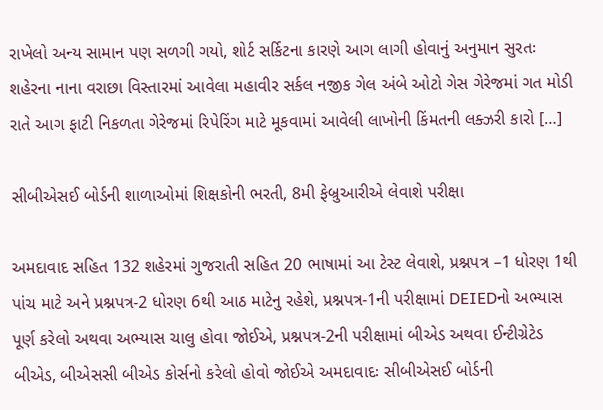રાખેલો અન્ય સામાન પણ સળગી ગયો, શોર્ટ સર્કિટના કારણે આગ લાગી હોવાનું અનુમાન સુરતઃ  શહેરના નાના વરાછા વિસ્તારમાં આવેલા મહાવીર સર્કલ નજીક ગેલ અંબે ઓટો ગેસ ગેરેજમાં ગત મોડી રાતે આગ ફાટી નિકળતા ગેરેજમાં રિપેરિંગ માટે મૂકવામાં આવેલી લાખોની કિંમતની લક્ઝરી કારો […]

સીબીએસઈ બોર્ડની શાળાઓમાં શિક્ષકોની ભરતી, 8મી ફેબ્રુઆરીએ લેવાશે પરીક્ષા

અમદાવાદ સહિત 132 શહેરમાં ગુજરાતી સહિત 20 ભાષામાં આ ટેસ્ટ લેવાશે, પ્રશ્નપત્ર –1 ધોરણ 1થી પાંચ માટે અને પ્રશ્નપત્ર-2 ધોરણ 6થી આઠ માટેનુ રહેશે, પ્રશ્નપત્ર-1ની પરીક્ષામાં DEIEDનો અભ્યાસ પૂર્ણ કરેલો અથવા અભ્યાસ ચાલુ હોવા જોઈએ, પ્રશ્નપત્ર-2ની પરીક્ષામાં બીએડ અથવા ઈન્ટીગ્રેટેડ બીએડ, બીએસસી બીએડ કોર્સનો કરેલો હોવો જોઈએ અમદાવાદઃ સીબીએસઈ બોર્ડની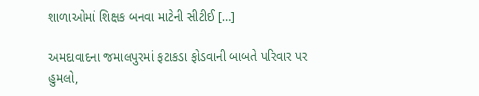શાળાઓમાં શિક્ષક બનવા માટેની સીટીઈ […]

અમદાવાદના જમાલપુરમાં ફટાકડા ફોડવાની બાબતે પરિવાર પર હુમલો,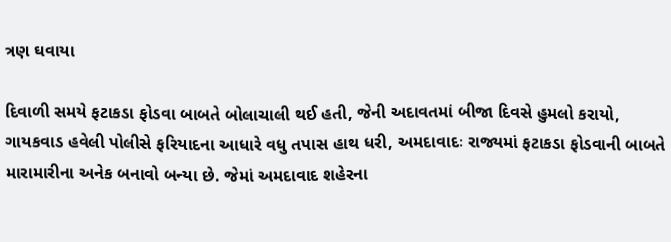ત્રણ ઘવાયા

દિવાળી સમયે ફટાકડા ફોડવા બાબતે બોલાચાલી થઈ હતી, જેની અદાવતમાં બીજા દિવસે હુમલો કરાયો, ગાયકવાડ હવેલી પોલીસે ફરિયાદના આધારે વધુ તપાસ હાથ ધરી, અમદાવાદઃ રાજ્યમાં ફટાકડા ફોડવાની બાબતે મારામારીના અનેક બનાવો બન્યા છે. જેમાં અમદાવાદ શહેરના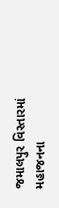જમાલપુર વિસ્તારમાં મહાજનના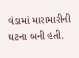વંડામાં મારામારીની ઘટના બની હતી.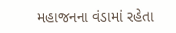મહાજનના વંડામાં રહેતા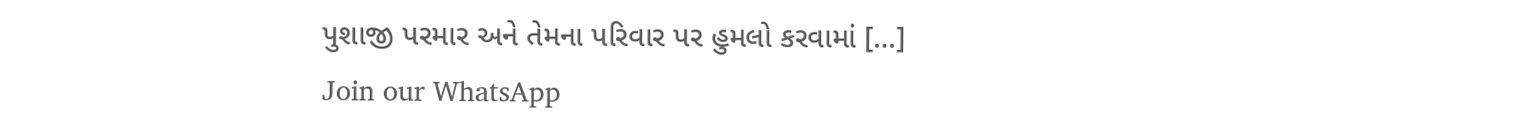પુશાજી પરમાર અને તેમના પરિવાર પર હુમલો કરવામાં […]
Join our WhatsApp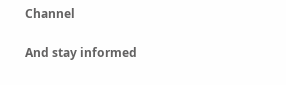Channel

And stay informed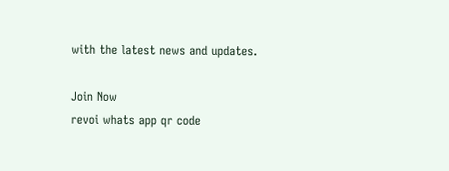with the latest news and updates.

Join Now
revoi whats app qr code